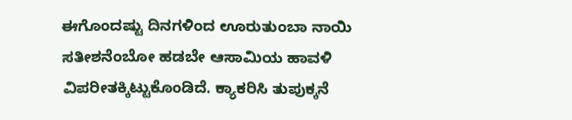ಈಗೊಂದಷ್ಟು ದಿನಗಳಿಂದ ಊರುತುಂಬಾ ನಾಯಿ ಸತೀಶನೆಂಬೋ ಹಡಬೇ ಆಸಾಮಿಯ ಹಾವಳಿ ವಿಪರೀತಕ್ಕಿಟ್ಟುಕೊಂಡಿದೆ. ಕ್ಯಾಕರಿಸಿ ತುಪುಕ್ಕನೆ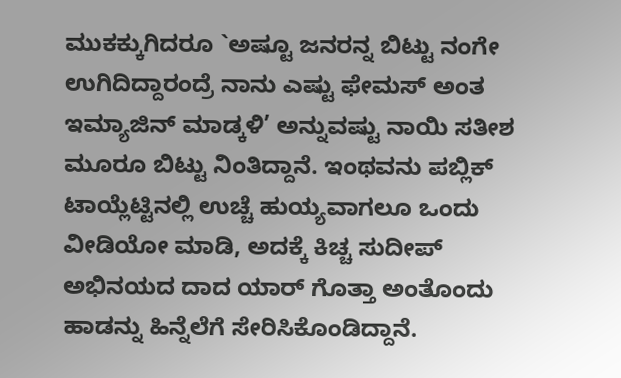ಮುಕಕ್ಕುಗಿದರೂ `ಅಷ್ಟೂ ಜನರನ್ನ ಬಿಟ್ಟು ನಂಗೇ ಉಗಿದಿದ್ದಾರಂದ್ರೆ ನಾನು ಎಷ್ಟು ಫೇಮಸ್ ಅಂತ ಇಮ್ಯಾಜಿನ್ ಮಾಡ್ಕಳಿ’ ಅನ್ನುವಷ್ಟು ನಾಯಿ ಸತೀಶ ಮೂರೂ ಬಿಟ್ಟು ನಿಂತಿದ್ದಾನೆ. ಇಂಥವನು ಪಬ್ಲಿಕ್ ಟಾಯ್ಲೆಟ್ಟಿನಲ್ಲಿ ಉಚ್ಚೆ ಹುಯ್ಯವಾಗಲೂ ಒಂದು ವೀಡಿಯೋ ಮಾಡಿ, ಅದಕ್ಕೆ ಕಿಚ್ಚ ಸುದೀಪ್ ಅಭಿನಯದ ದಾದ ಯಾರ್ ಗೊತ್ತಾ ಅಂತೊಂದು ಹಾಡನ್ನು ಹಿನ್ನೆಲೆಗೆ ಸೇರಿಸಿಕೊಂಡಿದ್ದಾನೆ.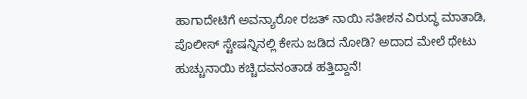ಹಾಗಾದೇಟಿಗೆ ಅವನ್ಯಾರೋ ರಜತ್ ನಾಯಿ ಸತೀಶನ ವಿರುದ್ಧ ಮಾತಾಡಿ, ಪೊಲೀಸ್ ಸ್ಟೇಷನ್ನಿನಲ್ಲಿ ಕೇಸು ಜಡಿದ ನೋಡಿ? ಅದಾದ ಮೇಲೆ ಥೇಟು ಹುಚ್ಚುನಾಯಿ ಕಚ್ಚಿದವನಂತಾಡ ಹತ್ತಿದ್ದಾನೆ!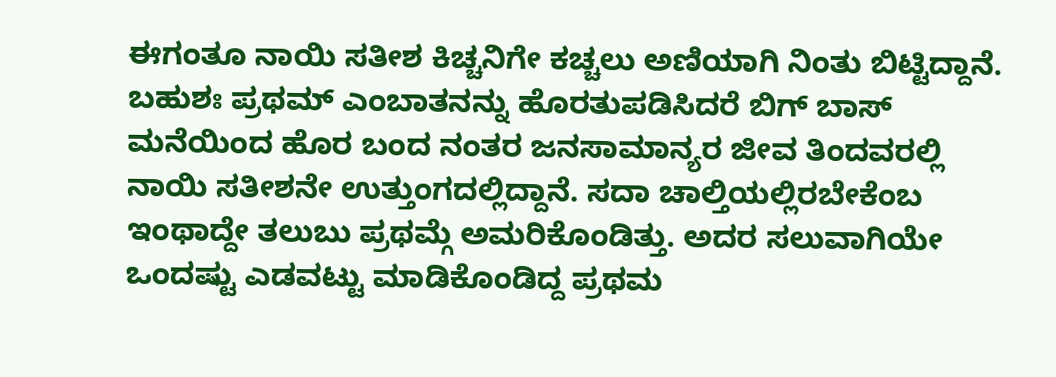ಈಗಂತೂ ನಾಯಿ ಸತೀಶ ಕಿಚ್ಚನಿಗೇ ಕಚ್ಚಲು ಅಣಿಯಾಗಿ ನಿಂತು ಬಿಟ್ಟಿದ್ದಾನೆ. ಬಹುಶಃ ಪ್ರಥಮ್ ಎಂಬಾತನನ್ನು ಹೊರತುಪಡಿಸಿದರೆ ಬಿಗ್ ಬಾಸ್ ಮನೆಯಿಂದ ಹೊರ ಬಂದ ನಂತರ ಜನಸಾಮಾನ್ಯರ ಜೀವ ತಿಂದವರಲ್ಲಿ ನಾಯಿ ಸತೀಶನೇ ಉತ್ತುಂಗದಲ್ಲಿದ್ದಾನೆ. ಸದಾ ಚಾಲ್ತಿಯಲ್ಲಿರಬೇಕೆಂಬ ಇಂಥಾದ್ದೇ ತಲುಬು ಪ್ರಥಮ್ಗೆ ಅಮರಿಕೊಂಡಿತ್ತು. ಅದರ ಸಲುವಾಗಿಯೇ ಒಂದಷ್ಟು ಎಡವಟ್ಟು ಮಾಡಿಕೊಂಡಿದ್ದ ಪ್ರಥಮ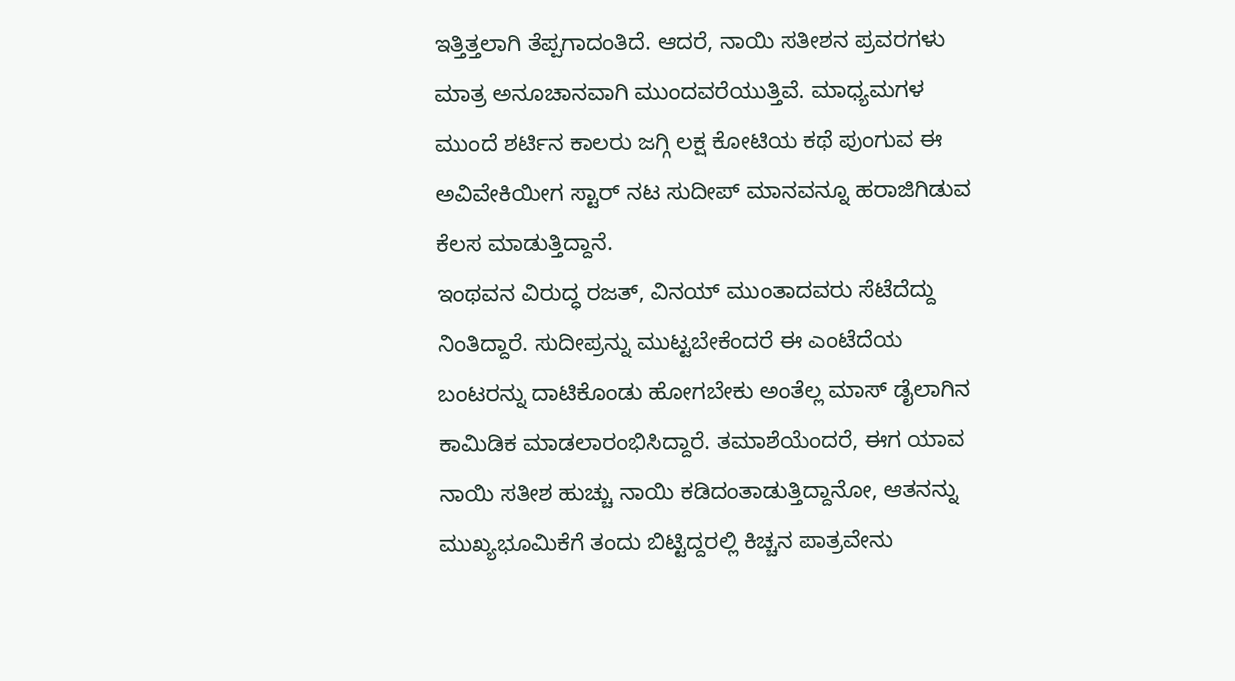ಇತ್ತಿತ್ತಲಾಗಿ ತೆಪ್ಪಗಾದಂತಿದೆ. ಆದರೆ, ನಾಯಿ ಸತೀಶನ ಪ್ರವರಗಳು ಮಾತ್ರ ಅನೂಚಾನವಾಗಿ ಮುಂದವರೆಯುತ್ತಿವೆ. ಮಾಧ್ಯಮಗಳ ಮುಂದೆ ಶರ್ಟಿನ ಕಾಲರು ಜಗ್ಗಿ ಲಕ್ಷ ಕೋಟಿಯ ಕಥೆ ಪುಂಗುವ ಈ ಅವಿವೇಕಿಯೀಗ ಸ್ಟಾರ್ ನಟ ಸುದೀಪ್ ಮಾನವನ್ನೂ ಹರಾಜಿಗಿಡುವ ಕೆಲಸ ಮಾಡುತ್ತಿದ್ದಾನೆ.
ಇಂಥವನ ವಿರುದ್ಧ ರಜತ್, ವಿನಯ್ ಮುಂತಾದವರು ಸೆಟೆದೆದ್ದು ನಿಂತಿದ್ದಾರೆ. ಸುದೀಪ್ರನ್ನು ಮುಟ್ಟಬೇಕೆಂದರೆ ಈ ಎಂಟೆದೆಯ ಬಂಟರನ್ನು ದಾಟಿಕೊಂಡು ಹೋಗಬೇಕು ಅಂತೆಲ್ಲ ಮಾಸ್ ಡೈಲಾಗಿನ ಕಾಮಿಡಿಕ ಮಾಡಲಾರಂಭಿಸಿದ್ದಾರೆ. ತಮಾಶೆಯೆಂದರೆ, ಈಗ ಯಾವ ನಾಯಿ ಸತೀಶ ಹುಚ್ಚು ನಾಯಿ ಕಡಿದಂತಾಡುತ್ತಿದ್ದಾನೋ, ಆತನನ್ನು ಮುಖ್ಯಭೂಮಿಕೆಗೆ ತಂದು ಬಿಟ್ಟಿದ್ದರಲ್ಲಿ ಕಿಚ್ಚನ ಪಾತ್ರವೇನು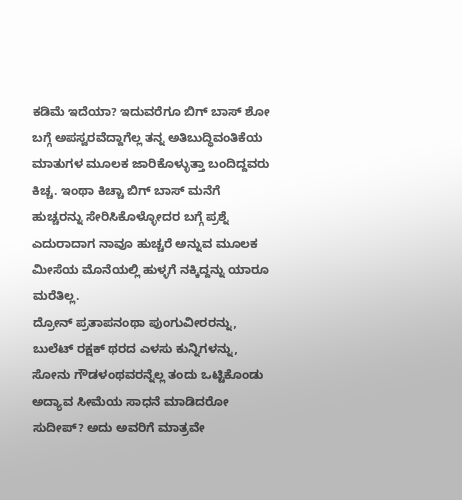ಕಡಿಮೆ ಇದೆಯಾ? ಇದುವರೆಗೂ ಬಿಗ್ ಬಾಸ್ ಶೋ ಬಗ್ಗೆ ಅಪಸ್ವರವೆದ್ದಾಗೆಲ್ಲ ತನ್ನ ಅತಿಬುದ್ಧಿವಂತಿಕೆಯ ಮಾತುಗಳ ಮೂಲಕ ಜಾರಿಕೊಳ್ಳುತ್ತಾ ಬಂದಿದ್ದವರು ಕಿಚ್ಚ. ಇಂಥಾ ಕಿಚ್ಚಾ ಬಿಗ್ ಬಾಸ್ ಮನೆಗೆ ಹುಚ್ಚರನ್ನು ಸೇರಿಸಿಕೊಳ್ಳೋದರ ಬಗ್ಗೆ ಪ್ರಶ್ನೆ ಎದುರಾದಾಗ ನಾವೂ ಹುಚ್ಚರೆ ಅನ್ನುವ ಮೂಲಕ ಮೀಸೆಯ ಮೊನೆಯಲ್ಲಿ ಹುಳ್ಳಗೆ ನಕ್ಕಿದ್ದನ್ನು ಯಾರೂ ಮರೆತಿಲ್ಲ.
ದ್ರೋನ್ ಪ್ರತಾಪನಂಥಾ ಪುಂಗುವೀರರನ್ನು, ಬುಲೆಟ್ ರಕ್ಷಕ್ ಥರದ ಎಳಸು ಕುನ್ನಿಗಳನ್ನು, ಸೋನು ಗೌಡಳಂಥವರನ್ನೆಲ್ಲ ತಂದು ಒಟ್ಟಿಕೊಂಡು ಅದ್ಯಾವ ಸೀಮೆಯ ಸಾಧನೆ ಮಾಡಿದರೋ ಸುದೀಪ್? ಅದು ಅವರಿಗೆ ಮಾತ್ರವೇ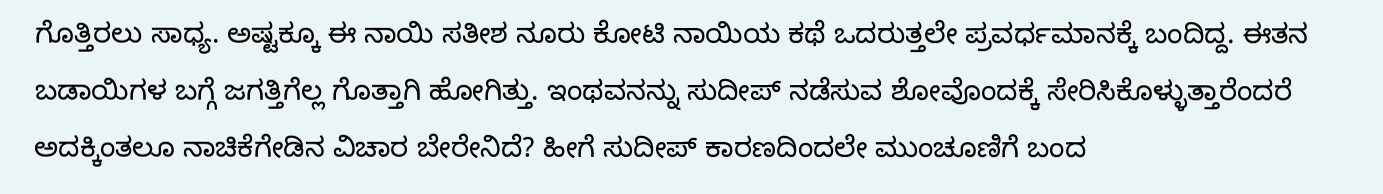ಗೊತ್ತಿರಲು ಸಾಧ್ಯ. ಅಷ್ಟಕ್ಕೂ ಈ ನಾಯಿ ಸತೀಶ ನೂರು ಕೋಟಿ ನಾಯಿಯ ಕಥೆ ಒದರುತ್ತಲೇ ಪ್ರವರ್ಧಮಾನಕ್ಕೆ ಬಂದಿದ್ದ. ಈತನ ಬಡಾಯಿಗಳ ಬಗ್ಗೆ ಜಗತ್ತಿಗೆಲ್ಲ ಗೊತ್ತಾಗಿ ಹೋಗಿತ್ತು. ಇಂಥವನನ್ನು ಸುದೀಪ್ ನಡೆಸುವ ಶೋವೊಂದಕ್ಕೆ ಸೇರಿಸಿಕೊಳ್ಳುತ್ತಾರೆಂದರೆ ಅದಕ್ಕಿಂತಲೂ ನಾಚಿಕೆಗೇಡಿನ ವಿಚಾರ ಬೇರೇನಿದೆ? ಹೀಗೆ ಸುದೀಪ್ ಕಾರಣದಿಂದಲೇ ಮುಂಚೂಣಿಗೆ ಬಂದ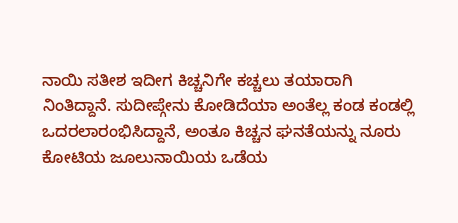ನಾಯಿ ಸತೀಶ ಇದೀಗ ಕಿಚ್ಚನಿಗೇ ಕಚ್ಚಲು ತಯಾರಾಗಿ ನಿಂತಿದ್ದಾನೆ. ಸುದೀಪ್ಗೇನು ಕೋಡಿದೆಯಾ ಅಂತೆಲ್ಲ ಕಂಡ ಕಂಡಲ್ಲಿ ಒದರಲಾರಂಭಿಸಿದ್ದಾನೆ, ಅಂತೂ ಕಿಚ್ಚನ ಘನತೆಯನ್ನು ನೂರು ಕೋಟಿಯ ಜೂಲುನಾಯಿಯ ಒಡೆಯ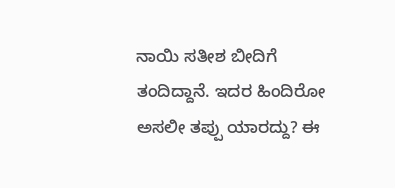ನಾಯಿ ಸತೀಶ ಬೀದಿಗೆ ತಂದಿದ್ದಾನೆ. ಇದರ ಹಿಂದಿರೋ ಅಸಲೀ ತಪ್ಪು ಯಾರದ್ದು? ಈ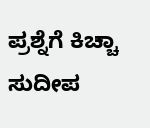ಪ್ರಶ್ನೆಗೆ ಕಿಚ್ಚಾ ಸುದೀಪ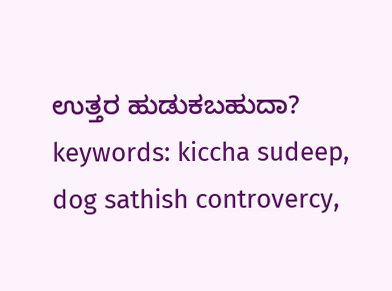ಉತ್ತರ ಹುಡುಕಬಹುದಾ?
keywords: kiccha sudeep, dog sathish controvercy,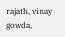rajath, vinay gowda,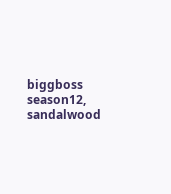biggboss season12, sandalwood